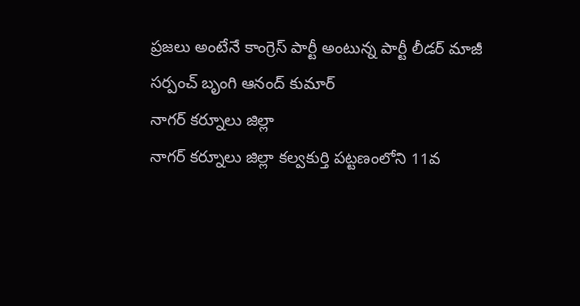ప్రజలు అంటేనే కాంగ్రెస్ పార్టీ అంటున్న పార్టీ లీడర్ మాజీ సర్పంచ్ బృంగి ఆనంద్ కుమార్
నాగర్ కర్నూలు జిల్లా
నాగర్ కర్నూలు జిల్లా కల్వకుర్తి పట్టణంలోని 11వ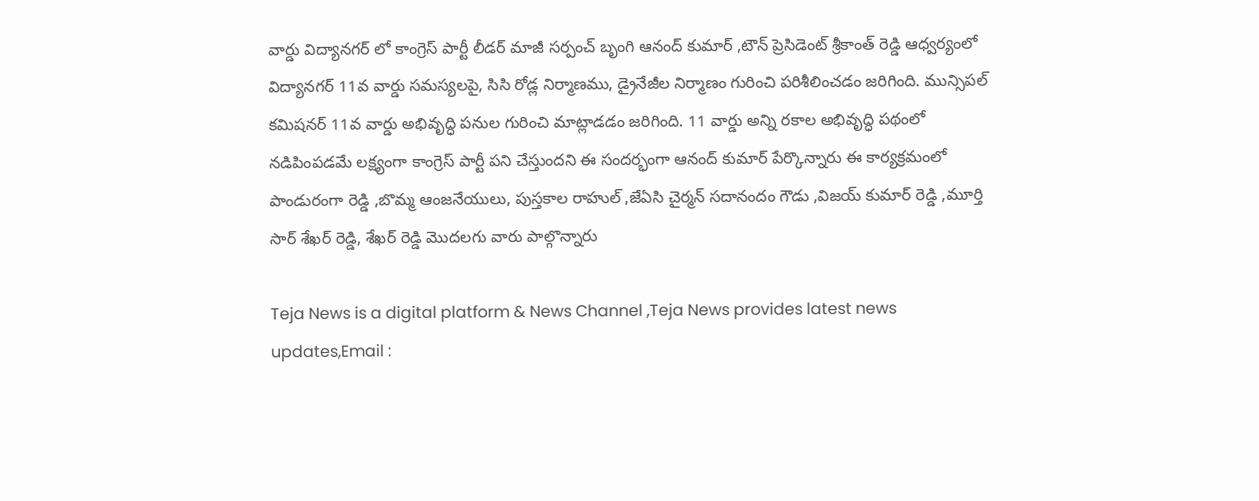వార్డు విద్యానగర్ లో కాంగ్రెస్ పార్టీ లీడర్ మాజీ సర్పంచ్ బృంగి ఆనంద్ కుమార్ ,టౌన్ ప్రెసిడెంట్ శ్రీకాంత్ రెడ్డి ఆధ్వర్యంలో విద్యానగర్ 11వ వార్డు సమస్యలపై, సిసి రోడ్ల నిర్మాణము, డ్రైనేజీల నిర్మాణం గురించి పరిశీలించడం జరిగింది. మున్సిపల్ కమిషనర్ 11వ వార్డు అభివృద్ధి పనుల గురించి మాట్లాడడం జరిగింది. 11 వార్డు అన్ని రకాల అభివృద్ధి పథంలో నడిపింపడమే లక్ష్యంగా కాంగ్రెస్ పార్టీ పని చేస్తుందని ఈ సందర్భంగా ఆనంద్ కుమార్ పేర్కొన్నారు ఈ కార్యక్రమంలో పాండురంగా రెడ్డి ,బొమ్మ ఆంజనేయులు, పుస్తకాల రాహుల్ ,జేఏసి చైర్మన్ సదానందం గౌడు ,విజయ్ కుమార్ రెడ్డి ,మూర్తి సార్ శేఖర్ రెడ్డి, శేఖర్ రెడ్డి మొదలగు వారు పాల్గొన్నారు

Teja News is a digital platform & News Channel ,Teja News provides latest news updates,Email :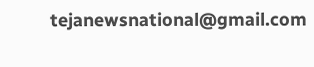tejanewsnational@gmail.com